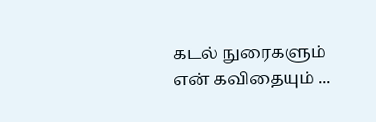கடல் நுரைகளும் என் கவிதையும் ...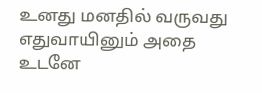உனது மனதில் வருவது எதுவாயினும் அதை உடனே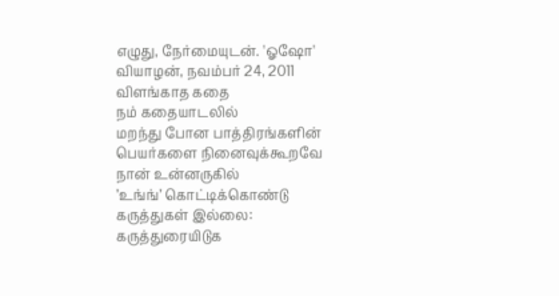எழுது, நேர்மையுடன். 'ஓஷோ'
வியாழன், நவம்பர் 24, 2011
விளங்காத கதை
நம் கதையாடலில்
மறந்து போன பாத்திரங்களின்
பெயர்களை நினைவுக்கூறவே
நான் உன்னருகில்
’உங்ங்’ கொட்டிக்கொண்டு
கருத்துகள் இல்லை:
கருத்துரையிடுக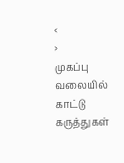‹
›
முகப்பு
வலையில் காட்டு
கருத்துகள்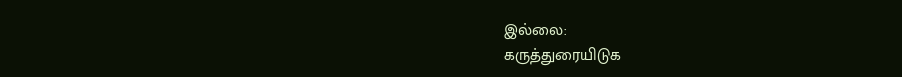இல்லை:
கருத்துரையிடுக